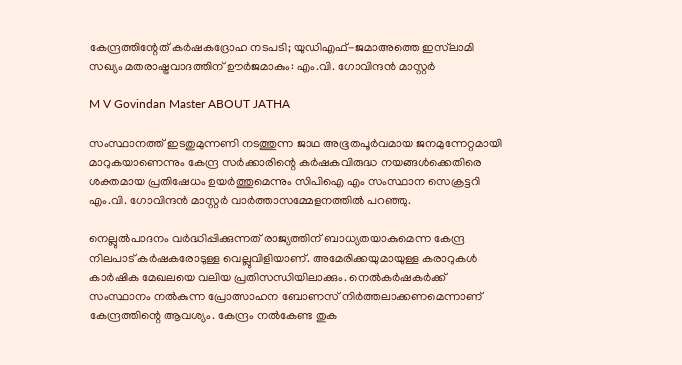കേന്ദ്രത്തിന്റേത് കർഷകദ്രോഹ നടപടി; യുഡിഎഫ്-ജമാഅത്തെ ഇസ്‌ലാമി സഖ്യം മതരാഷ്ട്രവാദത്തിന് ഊർജമാകും: എം.വി. ഗോവിന്ദൻ മാസ്റ്റർ

M V Govindan Master ABOUT JATHA

സംസ്ഥാനത്ത് ഇടതുമുന്നണി നടത്തുന്ന ജാഥ അഭൂതപൂർവമായ ജനമുന്നേറ്റമായി മാറുകയാണെന്നും കേന്ദ്ര സർക്കാരിന്റെ കർഷകവിരുദ്ധ നയങ്ങൾക്കെതിരെ ശക്തമായ പ്രതിഷേധം ഉയർത്തുമെന്നും സിപിഐ എം സംസ്ഥാന സെക്രട്ടറി എം.വി. ഗോവിന്ദൻ മാസ്റ്റർ വാർത്താസമ്മേളനത്തിൽ പറഞ്ഞു.

നെല്ലുൽപാദനം വർദ്ധിപ്പിക്കുന്നത് രാജ്യത്തിന് ബാധ്യതയാകുമെന്ന കേന്ദ്ര നിലപാട് കർഷകരോടുള്ള വെല്ലുവിളിയാണ്. അമേരിക്കയുമായുള്ള കരാറുകൾ കാർഷിക മേഖലയെ വലിയ പ്രതിസന്ധിയിലാക്കും. നെൽകർഷകർക്ക് സംസ്ഥാനം നൽകുന്ന പ്രോത്സാഹന ബോണസ് നിർത്തലാക്കണമെന്നാണ് കേന്ദ്രത്തിന്റെ ആവശ്യം. കേന്ദ്രം നൽകേണ്ട തുക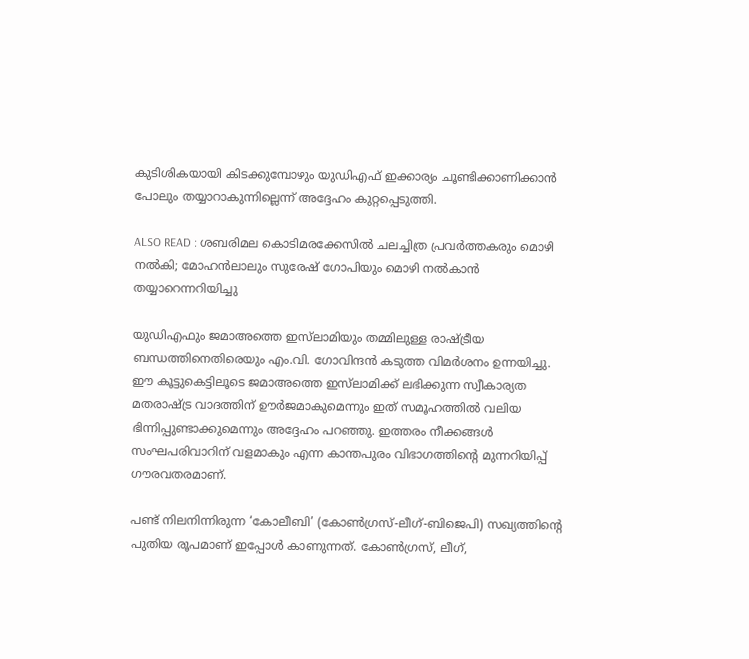കുടിശികയായി കിടക്കുമ്പോഴും യുഡിഎഫ് ഇക്കാര്യം ചൂണ്ടിക്കാണിക്കാൻ പോലും തയ്യാറാകുന്നില്ലെന്ന് അദ്ദേഹം കുറ്റപ്പെടുത്തി.

ALSO READ : ശബരിമല കൊടിമരക്കേസിൽ ചലച്ചിത്ര പ്രവർത്തകരും മൊഴി നൽകി; മോഹൻലാലും സുരേഷ് ഗോപിയും മൊഴി നൽകാൻ തയ്യാറെന്നറിയിച്ചു

യുഡിഎഫും ജമാഅത്തെ ഇസ്‌ലാമിയും തമ്മിലുള്ള രാഷ്ട്രീയ ബന്ധത്തിനെതിരെയും എം.വി. ഗോവിന്ദൻ കടുത്ത വിമർശനം ഉന്നയിച്ചു. ഈ കൂട്ടുകെട്ടിലൂടെ ജമാഅത്തെ ഇസ്‌ലാമിക്ക് ലഭിക്കുന്ന സ്വീകാര്യത മതരാഷ്ട്ര വാദത്തിന് ഊർജമാകുമെന്നും ഇത് സമൂഹത്തിൽ വലിയ ഭിന്നിപ്പുണ്ടാക്കുമെന്നും അദ്ദേഹം പറഞ്ഞു. ഇത്തരം നീക്കങ്ങൾ സംഘപരിവാറിന് വളമാകും എന്ന കാന്തപുരം വിഭാഗത്തിന്റെ മുന്നറിയിപ്പ് ഗൗരവതരമാണ്.

പണ്ട് നിലനിന്നിരുന്ന ‘കോലീബി’ (കോൺഗ്രസ്-ലീഗ്-ബിജെപി) സഖ്യത്തിന്റെ പുതിയ രൂപമാണ് ഇപ്പോൾ കാണുന്നത്. കോൺഗ്രസ്, ലീഗ്,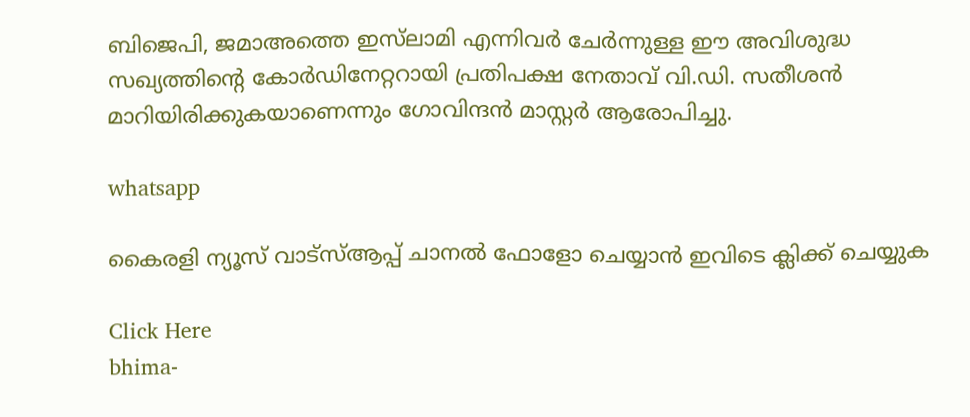ബിജെപി, ജമാഅത്തെ ഇസ്‌ലാമി എന്നിവർ ചേർന്നുള്ള ഈ അവിശുദ്ധ സഖ്യത്തിന്റെ കോർഡിനേറ്ററായി പ്രതിപക്ഷ നേതാവ് വി.ഡി. സതീശൻ മാറിയിരിക്കുകയാണെന്നും ഗോവിന്ദൻ മാസ്റ്റർ ആരോപിച്ചു.

whatsapp

കൈരളി ന്യൂസ് വാട്‌സ്ആപ്പ് ചാനല്‍ ഫോളോ ചെയ്യാന്‍ ഇവിടെ ക്ലിക്ക് ചെയ്യുക

Click Here
bhima-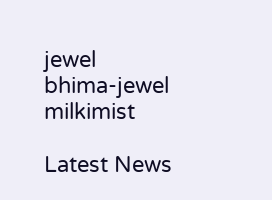jewel
bhima-jewel
milkimist

Latest News